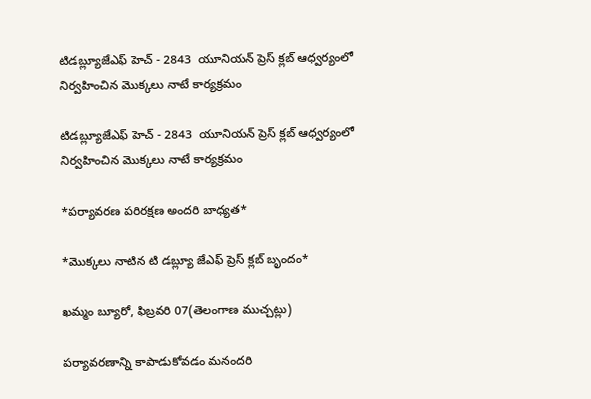టిడబ్ల్యూజేఎఫ్ హెచ్ - 2843  యూనియన్ ప్రెస్ క్లబ్ ఆధ్వర్యంలో నిర్వహించిన మొక్కలు నాటే కార్యక్రమం

టిడబ్ల్యూజేఎఫ్ హెచ్ - 2843  యూనియన్ ప్రెస్ క్లబ్ ఆధ్వర్యంలో నిర్వహించిన మొక్కలు నాటే కార్యక్రమం

*పర్యావరణ పరిరక్షణ అందరి బాధ్యత*

*మొక్కలు నాటిన టి డబ్ల్యూ జేఎఫ్ ప్రెస్ క్లబ్ బృందం*

ఖమ్మం బ్యూరో, ఫిబ్రవరి 07(తెలంగాణ ముచ్చట్లు)

పర్యావరణాన్ని కాపాడుకోవడం మనందరి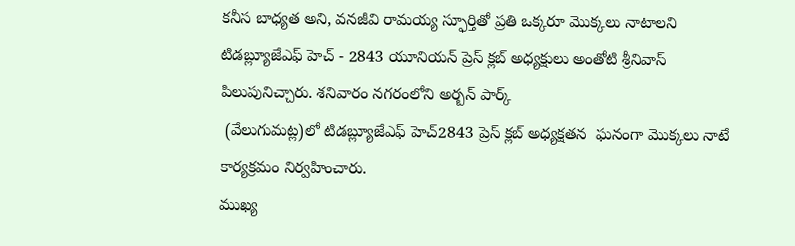కనీస బాధ్యత అని, వనజీవి రామయ్య స్ఫూర్తితో ప్రతి ఒక్కరూ మొక్కలు నాటాలని  టిడబ్ల్యూజేఎఫ్ హెచ్ - 2843 యూనియన్ ప్రెస్ క్లబ్ అధ్యక్షులు అంతోటి శ్రీనివాస్ పిలుపునిచ్చారు. శనివారం నగరంలోని అర్బన్ పార్క్
 (వేలుగుమట్ల)లో టిడబ్ల్యూజేఎఫ్ హెచ్2843 ప్రెస్ క్లబ్ అధ్యక్షతన  ఘనంగా మొక్కలు నాటే కార్యక్రమం నిర్వహించారు.
ముఖ్య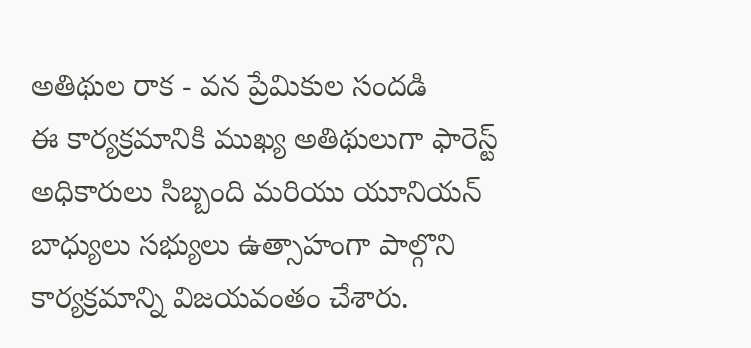అతిథుల రాక - వన ప్రేమికుల సందడి
ఈ కార్యక్రమానికి ముఖ్య అతిథులుగా ఫారెస్ట్ అధికారులు సిబ్బంది మరియు యూనియన్ బాధ్యులు సభ్యులు ఉత్సాహంగా పాల్గొని కార్యక్రమాన్ని విజయవంతం చేశారు.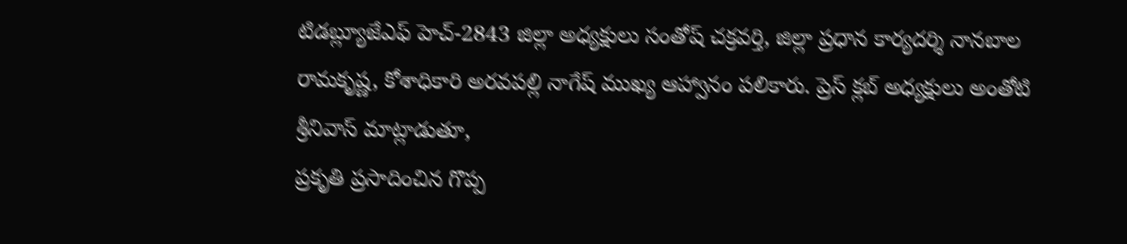టిడబ్ల్యూజేఎఫ్ హెచ్-2843 జిల్లా అధ్యక్షులు సంతోష్ చక్రవర్తి, జిల్లా ప్రధాన కార్యదర్శి నానబాల రామకృష్ణ, కోశాధికారి అరవపల్లి నాగేష్ ముఖ్య ఆహ్వానం పలికారు. ప్రెస్ క్లబ్ అధ్యక్షులు అంతోటి శ్రీనివాస్ మాట్లాడుతూ,
ప్రకృతి ప్రసాదించిన గొప్ప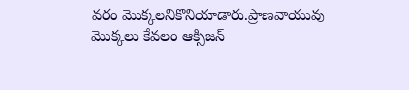వరం మొక్కలనికొనియాడారు.ప్రాణవాయువు మొక్కలు కేవలం ఆక్సిజన్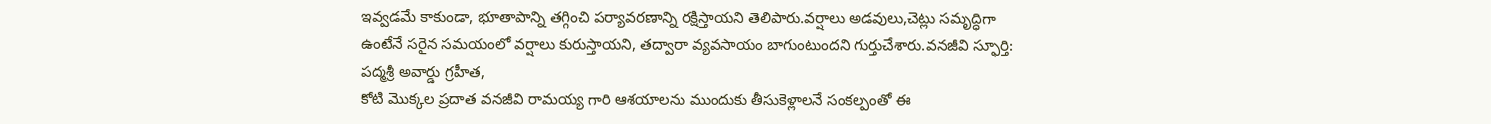ఇవ్వడమే కాకుండా, భూతాపాన్ని తగ్గించి పర్యావరణాన్ని రక్షిస్తాయని తెలిపారు.వర్షాలు అడవులు,చెట్లు సమృద్ధిగా ఉంటేనే సరైన సమయంలో వర్షాలు కురుస్తాయని, తద్వారా వ్యవసాయం బాగుంటుందని గుర్తుచేశారు.వనజీవి స్ఫూర్తి: పద్మశ్రీ అవార్డు గ్రహీత,
కోటి మొక్కల ప్రదాత వనజీవి రామయ్య గారి ఆశయాలను ముందుకు తీసుకెళ్లాలనే సంకల్పంతో ఈ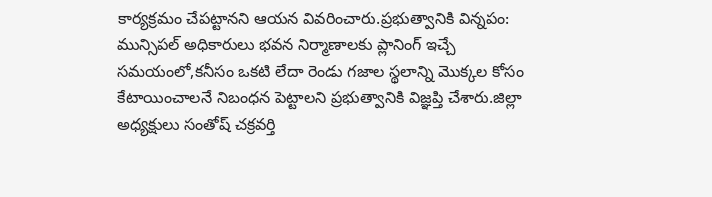కార్యక్రమం చేపట్టానని ఆయన వివరించారు.ప్రభుత్వానికి విన్నపం: మున్సిపల్ అధికారులు భవన నిర్మాణాలకు ప్లానింగ్ ఇచ్చే సమయంలో,కనీసం ఒకటి లేదా రెండు గజాల స్థలాన్ని మొక్కల కోసం కేటాయించాలనే నిబంధన పెట్టాలని ప్రభుత్వానికి విజ్ఞప్తి చేశారు.జిల్లా అధ్యక్షులు సంతోష్ చక్రవర్తి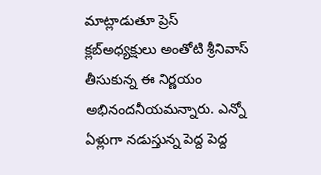మాట్లాడుతూ ప్రెస్ క్లబ్అధ్యక్షులు అంతోటి శ్రీనివాస్ తీసుకున్న ఈ నిర్ణయం అభినందనీయమన్నారు. ఎన్నో ఏళ్లుగా నడుస్తున్న పెద్ద పెద్ద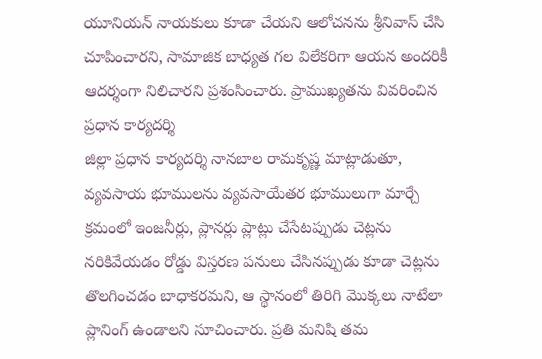యూనియన్ నాయకులు కూడా చేయని ఆలోచనను శ్రీనివాస్ చేసి చూపించారని, సామాజిక బాధ్యత గల విలేకరిగా ఆయన అందరికీ ఆదర్శంగా నిలిచారని ప్రశంసించారు. ప్రాముఖ్యతను వివరించిన ప్రధాన కార్యదర్శి
జిల్లా ప్రధాన కార్యదర్శి నానబాల రామకృష్ణ మాట్లాడుతూ, వ్యవసాయ భూములను వ్యవసాయేతర భూములుగా మార్చే క్రమంలో ఇంజనీర్లు, ప్లానర్లు ప్లాట్లు చేసేటప్పుడు చెట్లను నరికివేయడం రోడ్డు విస్తరణ పనులు చేసినప్పుడు కూడా చెట్లను తొలగించడం బాధాకరమని, ఆ స్థానంలో తిరిగి మొక్కలు నాటేలా ప్లానింగ్ ఉండాలని సూచించారు. ప్రతి మనిషి తమ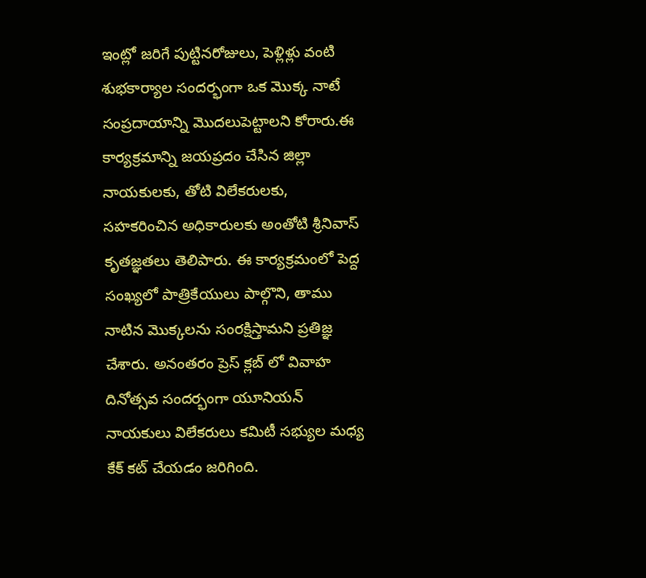ఇంట్లో జరిగే పుట్టినరోజులు, పెళ్లిళ్లు వంటి శుభకార్యాల సందర్భంగా ఒక మొక్క నాటే సంప్రదాయాన్ని మొదలుపెట్టాలని కోరారు.ఈ కార్యక్రమాన్ని జయప్రదం చేసిన జిల్లా నాయకులకు, తోటి విలేకరులకు, సహకరించిన అధికారులకు అంతోటి శ్రీనివాస్ కృతజ్ఞతలు తెలిపారు. ఈ కార్యక్రమంలో పెద్ద సంఖ్యలో పాత్రికేయులు పాల్గొని, తాము నాటిన మొక్కలను సంరక్షిస్తామని ప్రతిజ్ఞ చేశారు. అనంతరం ప్రెస్ క్లబ్ లో వివాహ దినోత్సవ సందర్భంగా యూనియన్ నాయకులు విలేకరులు కమిటీ సభ్యుల మధ్య కేక్ కట్ చేయడం జరిగింది.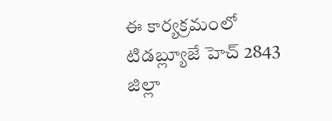ఈ కార్యక్రమంలో టిడబ్ల్యూజే హెచ్ 2843 జిల్లా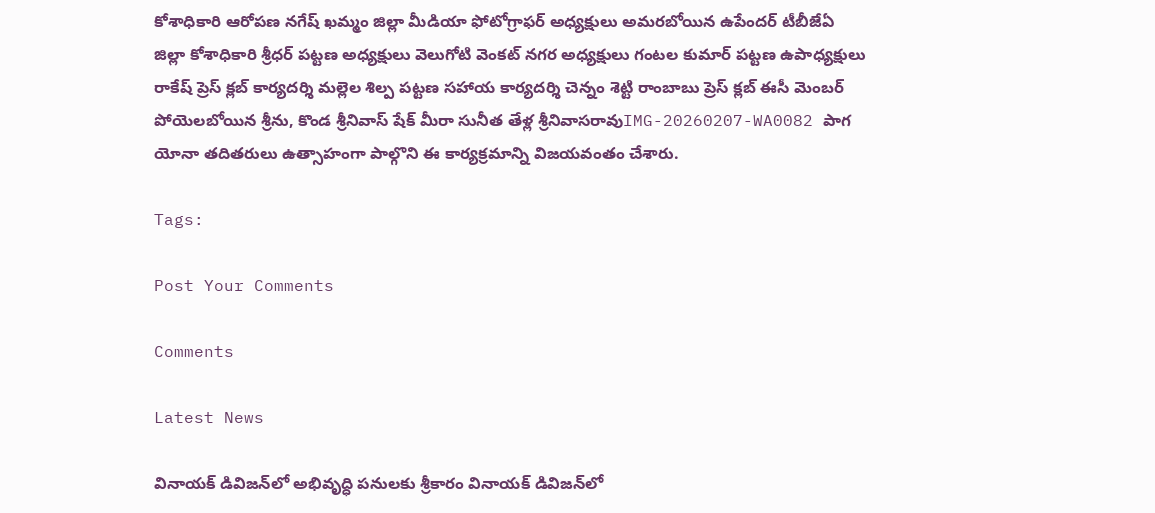కోశాధికారి ఆరోపణ నగేష్ ఖమ్మం జిల్లా మీడియా ఫోటోగ్రాఫర్ అధ్యక్షులు అమరబోయిన ఉపేందర్ టీబీజేఏ జిల్లా కోశాధికారి శ్రీధర్ పట్టణ అధ్యక్షులు వెలుగోటి వెంకట్ నగర అధ్యక్షులు గంటల కుమార్ పట్టణ ఉపాధ్యక్షులు రాకేష్ ప్రెస్ క్లబ్ కార్యదర్శి మల్లెల శిల్ప పట్టణ సహాయ కార్యదర్శి చెన్నం శెట్టి రాంబాబు ప్రెస్ క్లబ్ ఈసీ మెంబర్ పోయెలబోయిన శ్రీను, కొండ శ్రీనివాస్ షేక్ మీరా సునీత తేళ్ల శ్రీనివాసరావుIMG-20260207-WA0082 పాగ యోనా తదితరులు ఉత్సాహంగా పాల్గొని ఈ కార్యక్రమాన్ని విజయవంతం చేశారు.

Tags:

Post Your Comments

Comments

Latest News

వినాయక్ డివిజన్‌లో అభివృద్ధి పనులకు శ్రీకారం వినాయక్ డివిజన్‌లో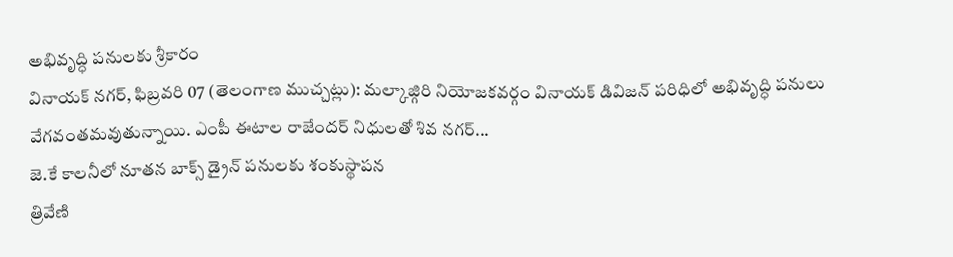అభివృద్ధి పనులకు శ్రీకారం
వినాయక్ నగర్, ఫిబ్రవరి 07 (తెలంగాణ ముచ్చట్లు): మల్కాజ్గిరి నియోజకవర్గం వినాయక్ డివిజన్ పరిధిలో అభివృద్ధి పనులు వేగవంతమవుతున్నాయి. ఎంపీ ఈటాల రాజేందర్ నిధులతో శివ నగర్...
జె.కే కాలనీలో నూతన బాక్స్ డ్రైన్ పనులకు శంకుస్థాపన
త్రివేణి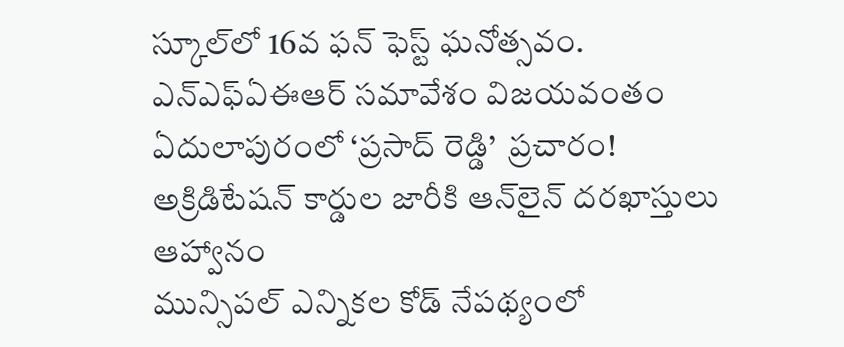స్కూల్‌లో 16వ ఫన్ ఫెస్ట్ ఘనోత్సవం.
ఎన్ఎఫ్ఏఈఆర్ సమావేశం విజయవంతం
ఏదులాపురంలో ‘ప్రసాద్ రెడ్డి’  ప్రచారం!
అక్రిడిటేషన్ కార్డుల జారీకి ఆన్‌లైన్ దరఖాస్తులు ఆహ్వానం
మున్సిపల్ ఎన్నికల కోడ్ నేపథ్యంలో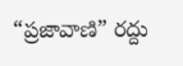“ప్రజావాణి” రద్దు